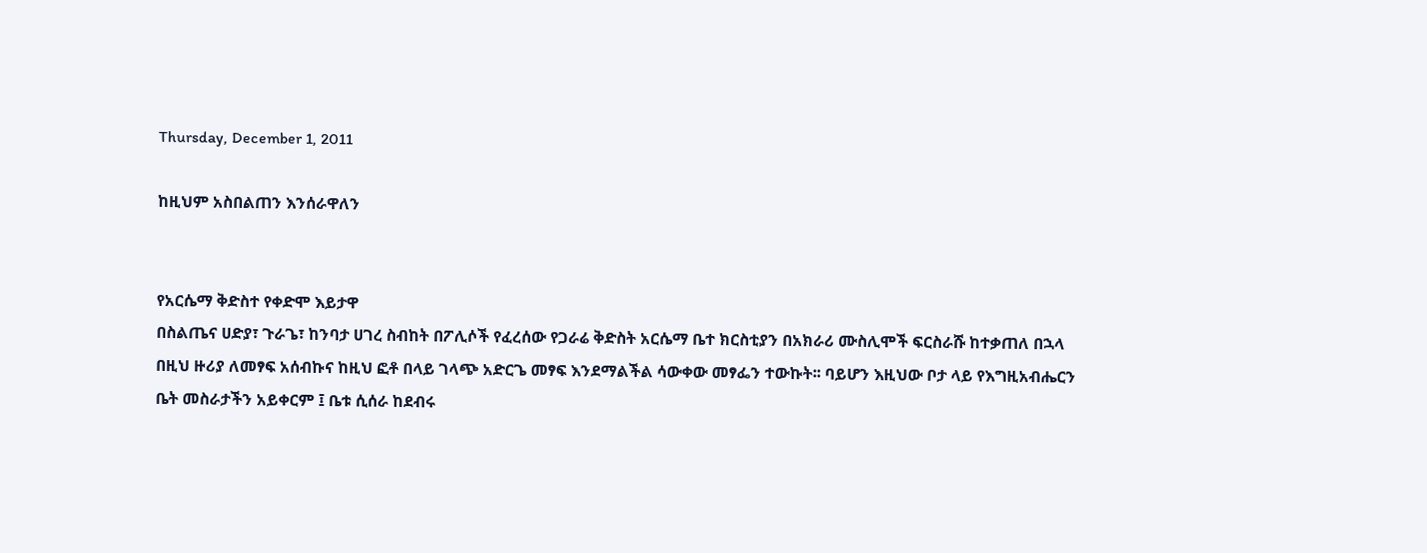Thursday, December 1, 2011

ከዚህም አስበልጠን እንሰራዋለን


የአርሴማ ቅድስተ የቀድሞ እይታዋ
በስልጤና ሀድያ፣ ጉራጌ፣ ከንባታ ሀገረ ስብከት በፖሊሶች የፈረሰው የጋራሬ ቅድስት አርሴማ ቤተ ክርስቲያን በአክራሪ ሙስሊሞች ፍርስራሹ ከተቃጠለ በኋላ
በዚህ ዙሪያ ለመፃፍ አሰብኩና ከዚህ ፎቶ በላይ ገላጭ አድርጌ መፃፍ እንደማልችል ሳውቀው መፃፌን ተውኩት፡፡ ባይሆን እዚህው ቦታ ላይ የእግዚአብሔርን ቤት መስራታችን አይቀርም ፤ ቤቱ ሲሰራ ከደብሩ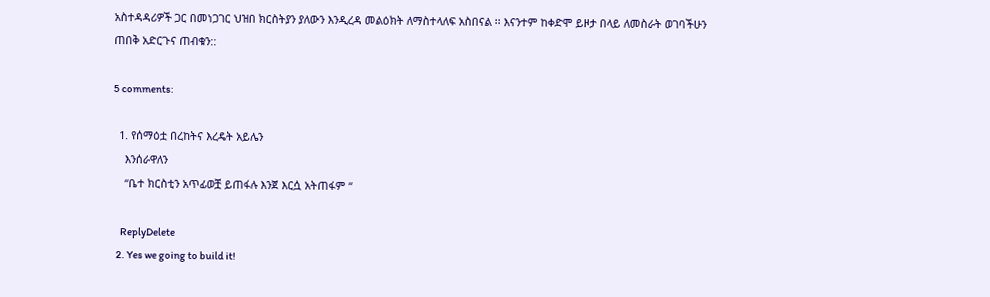አስተዳዳሪዎች ጋር በመነጋገር ህዝበ ክርስትያን ያለውን እንዲረዳ መልዕክት ለማስተላለፍ አስበናል ፡፡ እናንተም ከቀድሞ ይዞታ በላይ ለመስራት ወገባችሁን ጠበቅ አድርጉና ጠብቁን::

5 comments:

  1. የሰማዕቷ በረከትና እረዴት አይሌን
    እንሰራዋለን
    “ቤተ ክርስቲን አጥፊወቿ ይጠፋሉ እንጀ እርሷ አትጠፋም “

    ReplyDelete
  2. Yes we going to build it!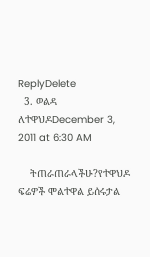ReplyDelete
  3. ወልዳ ለተዋህዶDecember 3, 2011 at 6:30 AM

    ትጠራጠራላችሁ?የተዋህዶ ፍሬዎች ሞልተዋል ይሰሩታል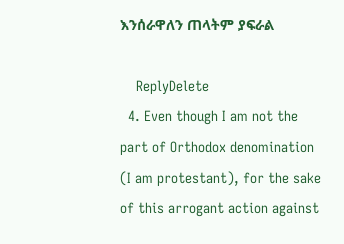እንሰራዋለን ጠላትም ያፍራል

    ReplyDelete
  4. Even though I am not the part of Orthodox denomination (I am protestant), for the sake of this arrogant action against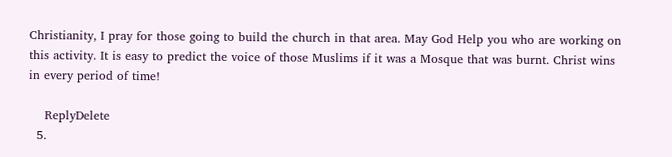Christianity, I pray for those going to build the church in that area. May God Help you who are working on this activity. It is easy to predict the voice of those Muslims if it was a Mosque that was burnt. Christ wins in every period of time!

    ReplyDelete
  5.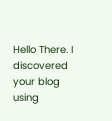Hello There. I discovered your blog using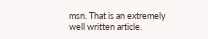msn. That is an extremely well written article.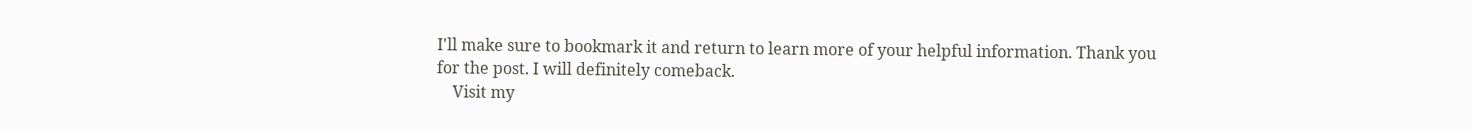I'll make sure to bookmark it and return to learn more of your helpful information. Thank you for the post. I will definitely comeback.
    Visit my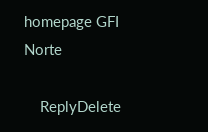homepage GFI Norte

    ReplyDelete